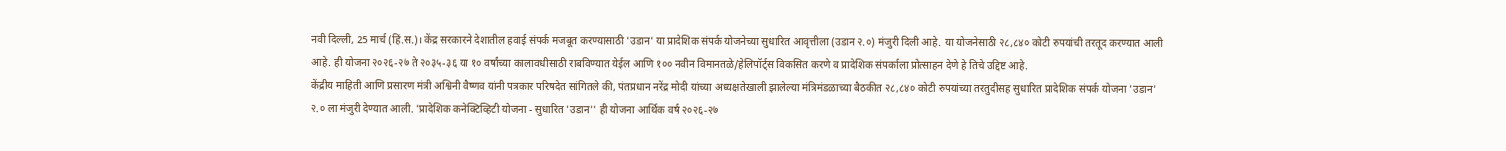नवी दिल्ली, 25 मार्च (हिं.स.)। केंद्र सरकारने देशातील हवाई संपर्क मजबूत करण्यासाठी 'उडान' या प्रादेशिक संपर्क योजनेच्या सुधारित आवृत्तीला (उडान २.०) मंजुरी दिली आहे. या योजनेसाठी २८,८४० कोटी रुपयांची तरतूद करण्यात आली आहे. ही योजना २०२६-२७ ते २०३५-३६ या १० वर्षांच्या कालावधीसाठी राबविण्यात येईल आणि १०० नवीन विमानतळे/हेलिपॉर्ट्स विकसित करणे व प्रादेशिक संपर्काला प्रोत्साहन देणे हे तिचे उद्दिष्ट आहे.
केंद्रीय माहिती आणि प्रसारण मंत्री अश्विनी वैष्णव यांनी पत्रकार परिषदेत सांगितले की, पंतप्रधान नरेंद्र मोदी यांच्या अध्यक्षतेखाली झालेल्या मंत्रिमंडळाच्या बैठकीत २८,८४० कोटी रुपयांच्या तरतुदीसह सुधारित प्रादेशिक संपर्क योजना 'उडान' २.० ला मंजुरी देण्यात आली. 'प्रादेशिक कनेक्टिव्हिटी योजना - सुधारित 'उडान'' ही योजना आर्थिक वर्ष २०२६-२७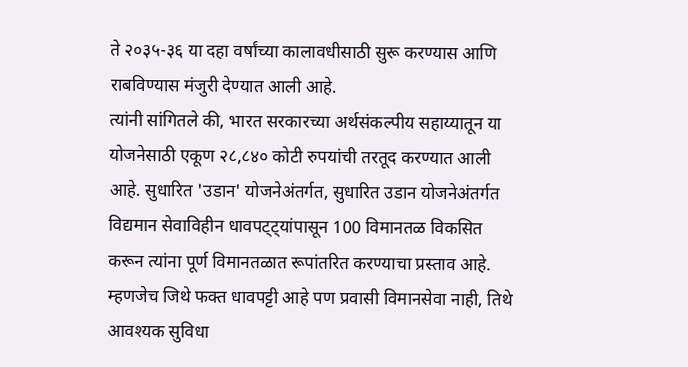ते २०३५-३६ या दहा वर्षांच्या कालावधीसाठी सुरू करण्यास आणि राबविण्यास मंजुरी देण्यात आली आहे.
त्यांनी सांगितले की, भारत सरकारच्या अर्थसंकल्पीय सहाय्यातून या योजनेसाठी एकूण २८,८४० कोटी रुपयांची तरतूद करण्यात आली आहे. सुधारित 'उडान' योजनेअंतर्गत, सुधारित उडान योजनेअंतर्गत विद्यमान सेवाविहीन धावपट्ट्यांपासून 100 विमानतळ विकसित करून त्यांना पूर्ण विमानतळात रूपांतरित करण्याचा प्रस्ताव आहे. म्हणजेच जिथे फक्त धावपट्टी आहे पण प्रवासी विमानसेवा नाही, तिथे आवश्यक सुविधा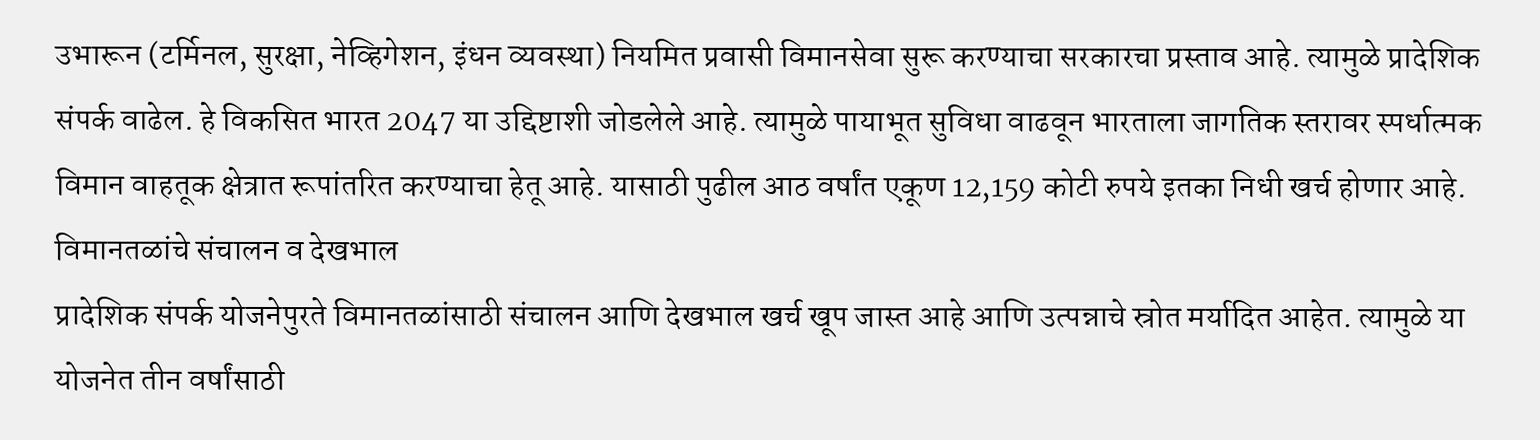उभारून (टर्मिनल, सुरक्षा, नेव्हिगेशन, इंधन व्यवस्था) नियमित प्रवासी विमानसेवा सुरू करण्याचा सरकारचा प्रस्ताव आहे. त्यामुळे प्रादेशिक संपर्क वाढेल. हे विकसित भारत 2047 या उद्दिष्टाशी जोडलेले आहे. त्यामुळे पायाभूत सुविधा वाढवून भारताला जागतिक स्तरावर स्पर्धात्मक विमान वाहतूक क्षेत्रात रूपांतरित करण्याचा हेतू आहे. यासाठी पुढील आठ वर्षांत एकूण 12,159 कोटी रुपये इतका निधी खर्च होणार आहे.
विमानतळांचे संचालन व देखभाल
प्रादेशिक संपर्क योजनेपुरते विमानतळांसाठी संचालन आणि देखभाल खर्च खूप जास्त आहे आणि उत्पन्नाचे स्रोत मर्यादित आहेत. त्यामुळे या योजनेत तीन वर्षांसाठी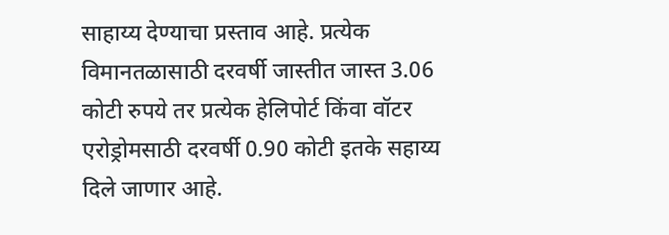साहाय्य देण्याचा प्रस्ताव आहे. प्रत्येक विमानतळासाठी दरवर्षी जास्तीत जास्त 3.06 कोटी रुपये तर प्रत्येक हेलिपोर्ट किंवा वॉटर एरोड्रोमसाठी दरवर्षी 0.90 कोटी इतके सहाय्य दिले जाणार आहे.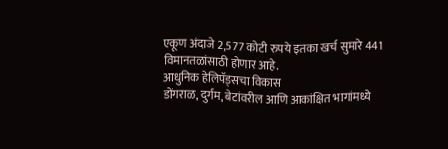एकूण अंदाजे 2,577 कोटी रुपये इतका खर्च सुमारे 441 विमानतळांसाठी होणार आहे.
आधुनिक हेलिपॅड्सचा विकास
डोंगराळ, दुर्गम, बेटांवरील आणि आकांक्षित भागांमध्ये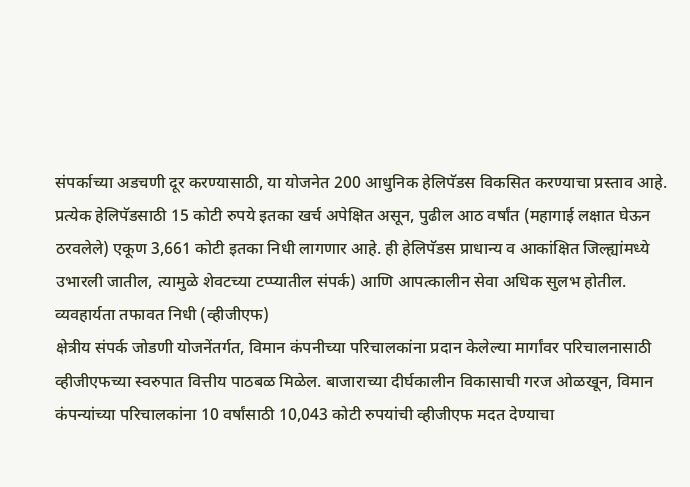संपर्काच्या अडचणी दूर करण्यासाठी, या योजनेत 200 आधुनिक हेलिपॅडस विकसित करण्याचा प्रस्ताव आहे. प्रत्येक हेलिपॅडसाठी 15 कोटी रुपये इतका खर्च अपेक्षित असून, पुढील आठ वर्षांत (महागाई लक्षात घेऊन ठरवलेले) एकूण 3,661 कोटी इतका निधी लागणार आहे. ही हेलिपॅडस प्राधान्य व आकांक्षित जिल्ह्यांमध्ये उभारली जातील, त्यामुळे शेवटच्या टप्प्यातील संपर्क) आणि आपत्कालीन सेवा अधिक सुलभ होतील.
व्यवहार्यता तफावत निधी (व्हीजीएफ)
क्षेत्रीय संपर्क जोडणी योजनेंतर्गत, विमान कंपनीच्या परिचालकांना प्रदान केलेल्या मार्गांवर परिचालनासाठी व्हीजीएफच्या स्वरुपात वित्तीय पाठबळ मिळेल. बाजाराच्या दीर्घकालीन विकासाची गरज ओळखून, विमान कंपन्यांच्या परिचालकांना 10 वर्षांसाठी 10,043 कोटी रुपयांची व्हीजीएफ मदत देण्याचा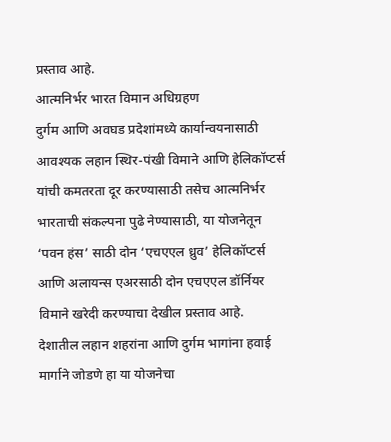प्रस्ताव आहे.
आत्मनिर्भर भारत विमान अधिग्रहण
दुर्गम आणि अवघड प्रदेशांमध्ये कार्यान्वयनासाठी आवश्यक लहान स्थिर-पंखी विमाने आणि हेलिकॉप्टर्स यांची कमतरता दूर करण्यासाठी तसेच आत्मनिर्भर भारताची संकल्पना पुढे नेण्यासाठी, या योजनेतून ‘पवन हंस’ साठी दोन ‘एचएएल ध्रुव’ हेलिकॉप्टर्स आणि अलायन्स एअरसाठी दोन एचएएल डॉर्नियर विमाने खरेदी करण्याचा देखील प्रस्ताव आहे.
देशातील लहान शहरांना आणि दुर्गम भागांना हवाई मार्गाने जोडणे हा या योजनेचा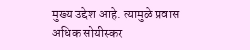मुख्य उद्देश आहे. त्यामुळे प्रवास अधिक सोयीस्कर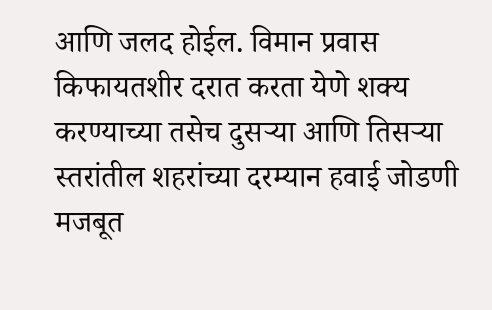आणि जलद होईल. विमान प्रवास किफायतशीर दरात करता येणे शक्य करण्याच्या तसेच दुसऱ्या आणि तिसऱ्या स्तरांतील शहरांच्या दरम्यान हवाई जोडणी मजबूत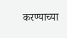करण्याच्या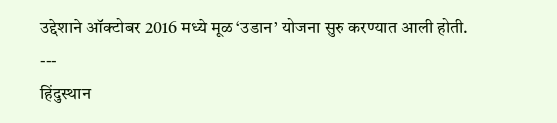उद्देशाने ऑक्टोबर 2016 मध्ये मूळ ‘उडान’ योजना सुरु करण्यात आली होती.
---
हिंदुस्थान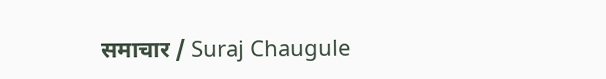समाचार / Suraj Chaugule